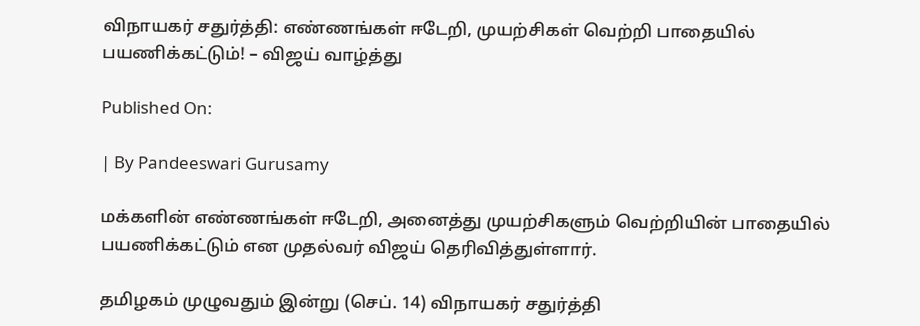விநாயகர் சதுர்த்தி: எண்ணங்கள் ஈடேறி, முயற்சிகள் வெற்றி பாதையில் பயணிக்கட்டும்! – விஜய் வாழ்த்து

Published On:

| By Pandeeswari Gurusamy

மக்களின் எண்ணங்கள் ஈடேறி, அனைத்து முயற்சிகளும் வெற்றியின் பாதையில் பயணிக்கட்டும் என முதல்வர் விஜய் தெரிவித்துள்ளார்.

தமிழகம் முழுவதும் இன்று (செப். 14) விநாயகர் சதுர்த்தி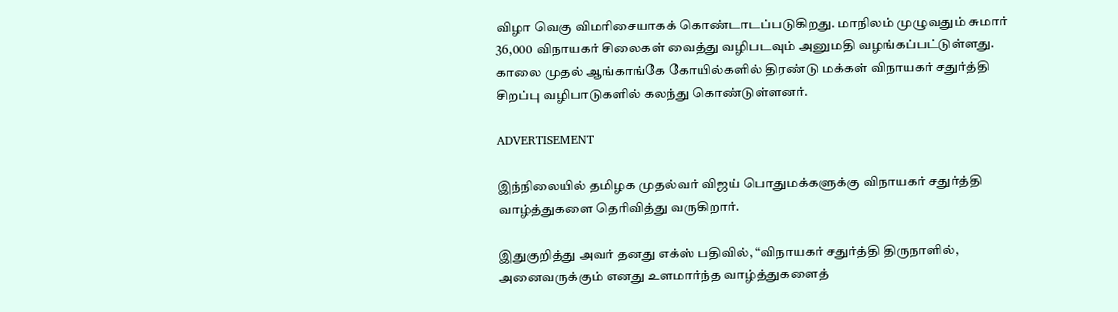விழா வெகு விமரிசையாகக் கொண்டாடப்படுகிறது. மாநிலம் முழுவதும் சுமார் 36,000 விநாயகர் சிலைகள் வைத்து வழிபடவும் அனுமதி வழங்கப்பட்டுள்ளது. காலை முதல் ஆங்காங்கே கோயில்களில் திரண்டு மக்கள் விநாயகர் சதுர்த்தி சிறப்பு வழிபாடுகளில் கலந்து கொண்டுள்ளனர்.

ADVERTISEMENT

இந்நிலையில் தமிழக முதல்வர் விஜய் பொதுமக்களுக்கு விநாயகர் சதுர்த்தி வாழ்த்துகளை தெரிவித்து வருகிறார்.

இதுகுறித்து அவர் தனது எக்ஸ் பதிவில், “விநாயகர் சதுர்த்தி திருநாளில், அனைவருக்கும் எனது உளமார்ந்த வாழ்த்துகளைத்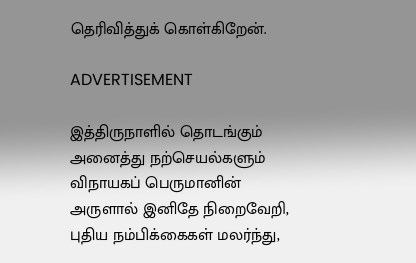தெரிவித்துக் கொள்கிறேன்.

ADVERTISEMENT

இத்திருநாளில் தொடங்கும் அனைத்து நற்செயல்களும் விநாயகப் பெருமானின் அருளால் இனிதே நிறைவேறி, புதிய நம்பிக்கைகள் மலர்ந்து,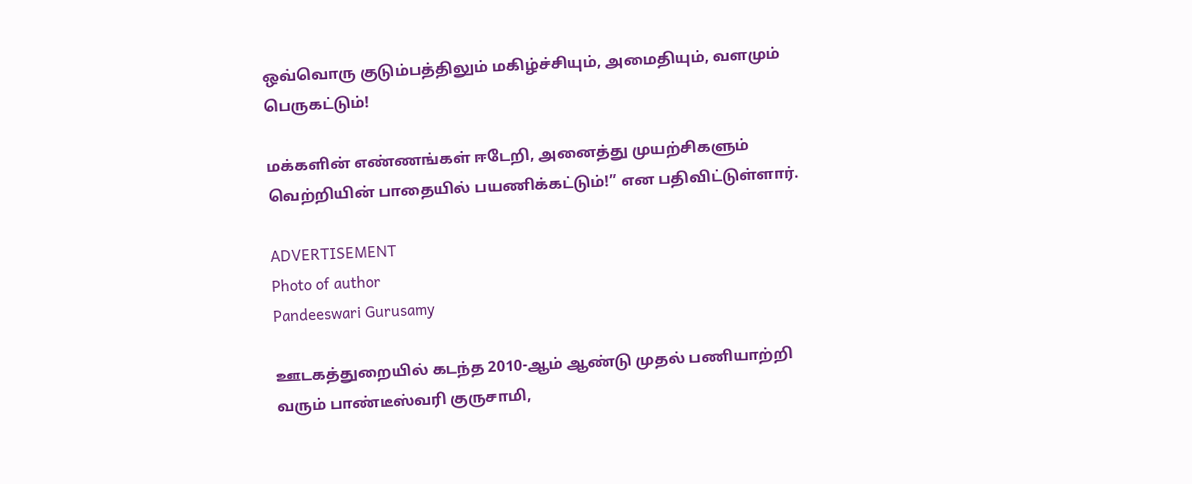ஒவ்வொரு குடும்பத்திலும் மகிழ்ச்சியும், அமைதியும், வளமும் பெருகட்டும்!

மக்களின் எண்ணங்கள் ஈடேறி, அனைத்து முயற்சிகளும் வெற்றியின் பாதையில் பயணிக்கட்டும்!” என பதிவிட்டுள்ளார்.

ADVERTISEMENT
Photo of author
Pandeeswari Gurusamy

ஊடகத்துறையில் கடந்த 2010-ஆம் ஆண்டு முதல் பணியாற்றி வரும் பாண்டீஸ்வரி குருசாமி,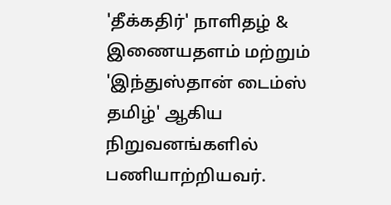'தீக்கதிர்' நாளிதழ் & இணையதளம் மற்றும் 'இந்துஸ்தான் டைம்ஸ் தமிழ்' ஆகிய நிறுவனங்களில் பணியாற்றியவர்.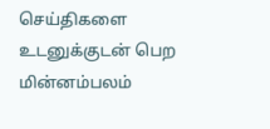செய்திகளை உடனுக்குடன் பெற மின்னம்பலம்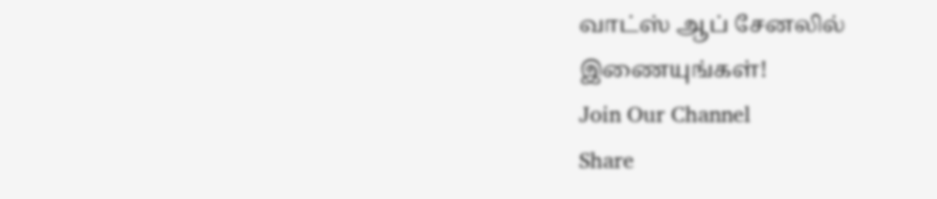வாட்ஸ் ஆப் சேனலில் இணையுங்கள்!
Join Our Channel
Share